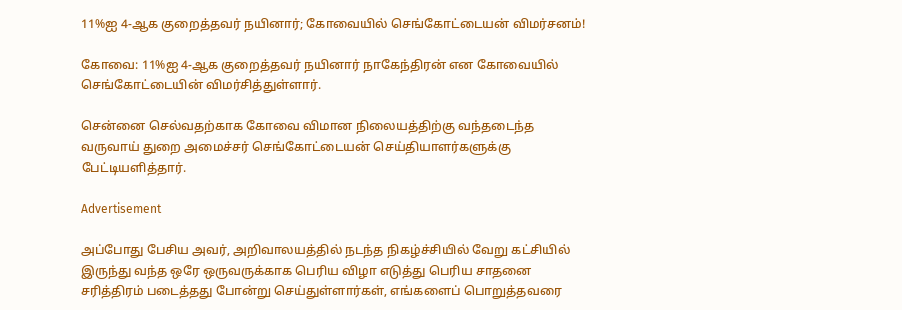11%ஐ 4-ஆக குறைத்தவர் நயினார்; கோவையில் செங்கோட்டையன் விமர்சனம்!

கோவை: 11%ஐ 4-ஆக குறைத்தவர் நயினார் நாகேந்திரன் என கோவையில் செங்கோட்டையின் விமர்சித்துள்ளார்.

சென்னை செல்வதற்காக கோவை விமான நிலையத்திற்கு வந்தடைந்த வருவாய் துறை அமைச்சர் செங்கோட்டையன் செய்தியாளர்களுக்கு பேட்டியளித்தார்.

Advertisement

அப்போது பேசிய அவர், அறிவாலயத்தில் நடந்த நிகழ்ச்சியில் வேறு கட்சியில் இருந்து வந்த ஒரே ஒருவருக்காக பெரிய விழா எடுத்து பெரிய சாதனை சரித்திரம் படைத்தது போன்று செய்துள்ளார்கள், எங்களைப் பொறுத்தவரை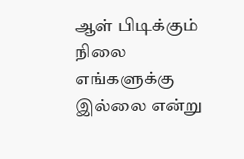ஆள் பிடிக்கும் நிலை எங்களுக்கு இல்லை என்று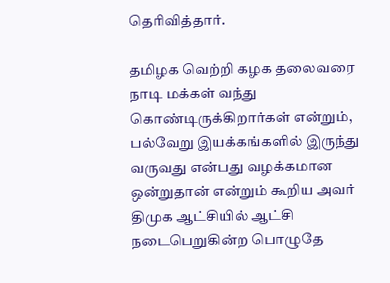தெரிவித்தார்.

தமிழக வெற்றி கழக தலைவரை நாடி மக்கள் வந்து கொண்டிருக்கிறார்கள் என்றும், பல்வேறு இயக்கங்களில் இருந்து வருவது என்பது வழக்கமான ஒன்றுதான் என்றும் கூறிய அவர் திமுக ஆட்சியில் ஆட்சி நடைபெறுகின்ற பொழுதே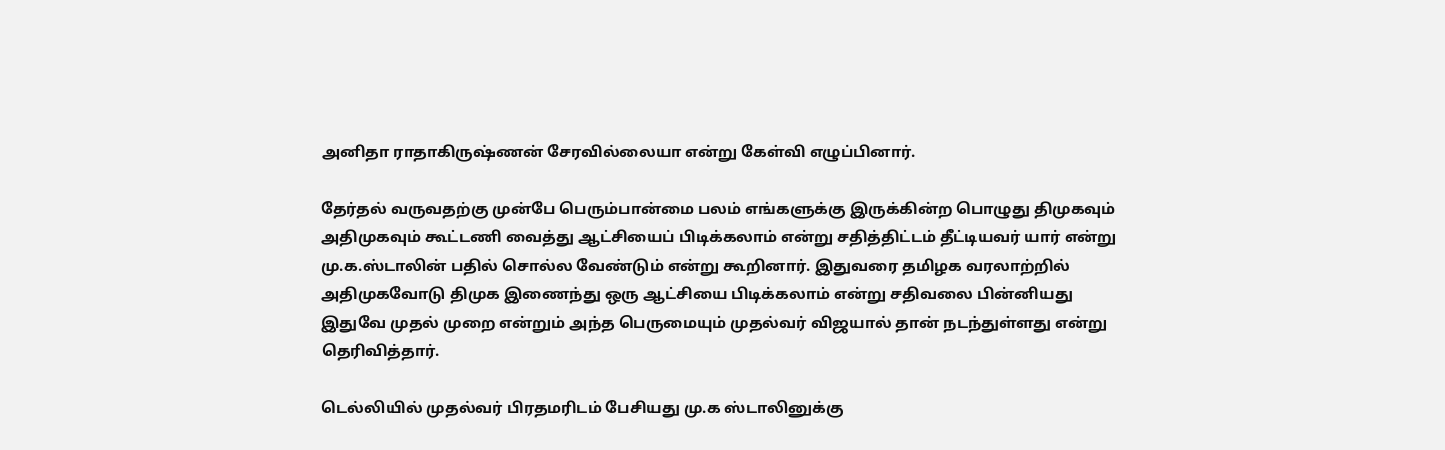அனிதா ராதாகிருஷ்ணன் சேரவில்லையா என்று கேள்வி எழுப்பினார்.

தேர்தல் வருவதற்கு முன்பே பெரும்பான்மை பலம் எங்களுக்கு இருக்கின்ற பொழுது திமுகவும் அதிமுகவும் கூட்டணி வைத்து ஆட்சியைப் பிடிக்கலாம் என்று சதித்திட்டம் தீட்டியவர் யார் என்று மு.க.ஸ்டாலின் பதில் சொல்ல வேண்டும் என்று கூறினார். இதுவரை தமிழக வரலாற்றில் அதிமுகவோடு திமுக இணைந்து ஒரு ஆட்சியை பிடிக்கலாம் என்று சதிவலை பின்னியது இதுவே முதல் முறை என்றும் அந்த பெருமையும் முதல்வர் விஜயால் தான் நடந்துள்ளது என்று தெரிவித்தார்.

டெல்லியில் முதல்வர் பிரதமரிடம் பேசியது மு.க ஸ்டாலினுக்கு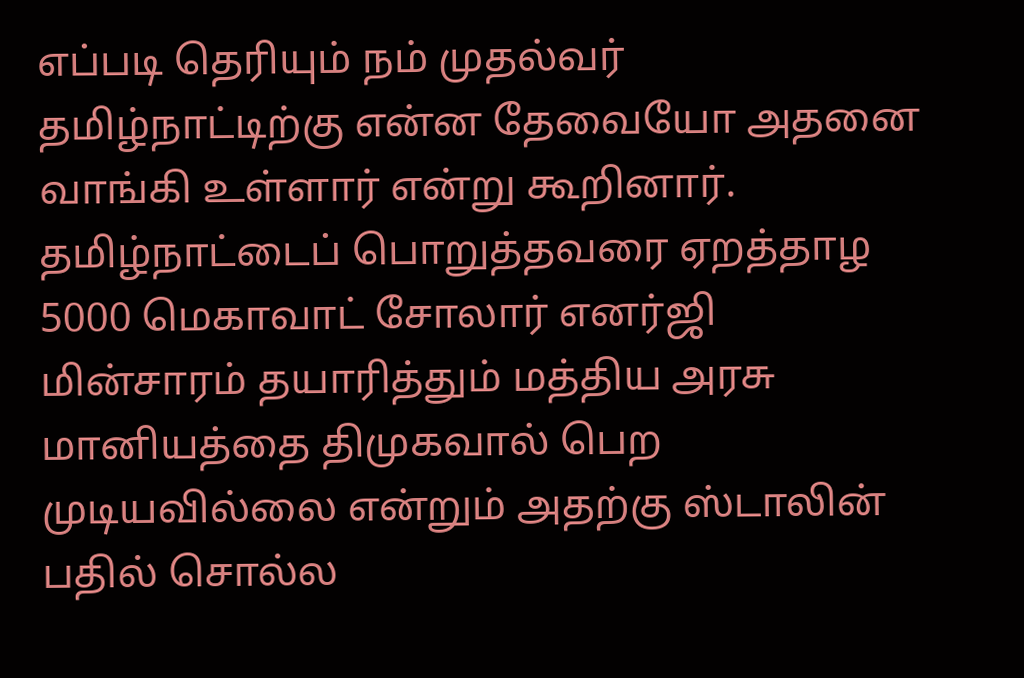எப்படி தெரியும் நம் முதல்வர் தமிழ்நாட்டிற்கு என்ன தேவையோ அதனை வாங்கி உள்ளார் என்று கூறினார். தமிழ்நாட்டைப் பொறுத்தவரை ஏறத்தாழ 5000 மெகாவாட் சோலார் எனர்ஜி மின்சாரம் தயாரித்தும் மத்திய அரசு மானியத்தை திமுகவால் பெற முடியவில்லை என்றும் அதற்கு ஸ்டாலின் பதில் சொல்ல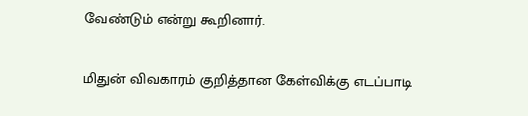வேண்டும் என்று கூறினார்.

மிதுன் விவகாரம் குறித்தான கேள்விக்கு எடப்பாடி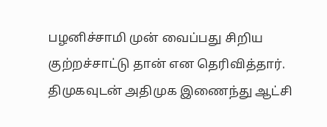பழனிச்சாமி முன் வைப்பது சிறிய குற்றச்சாட்டு தான் என தெரிவித்தார். திமுகவுடன் அதிமுக இணைந்து ஆட்சி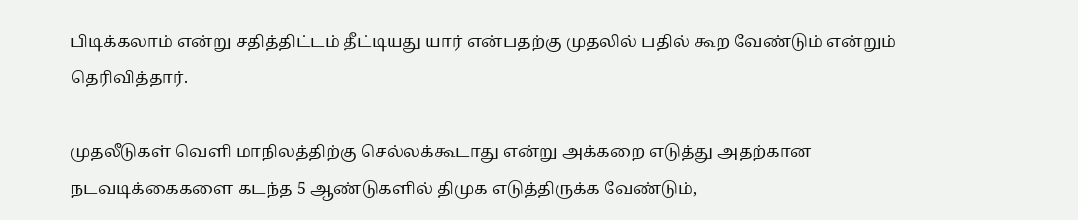பிடிக்கலாம் என்று சதித்திட்டம் தீட்டியது யார் என்பதற்கு முதலில் பதில் கூற வேண்டும் என்றும் தெரிவித்தார்.

முதலீடுகள் வெளி மாநிலத்திற்கு செல்லக்கூடாது என்று அக்கறை எடுத்து அதற்கான நடவடிக்கைகளை கடந்த 5 ஆண்டுகளில் திமுக எடுத்திருக்க வேண்டும்,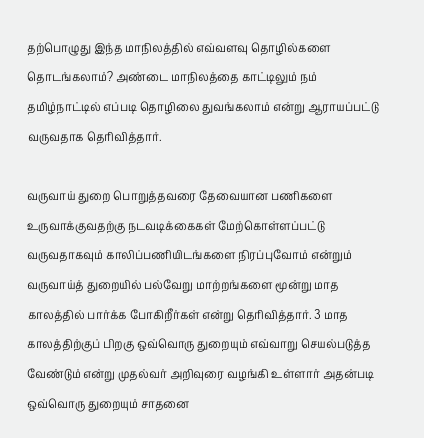தற்பொழுது இந்த மாநிலத்தில் எவ்வளவு தொழில்களை தொடங்கலாம்? அண்டை மாநிலத்தை காட்டிலும் நம் தமிழ்நாட்டில் எப்படி தொழிலை துவங்கலாம் என்று ஆராயப்பட்டு வருவதாக தெரிவித்தார்.

வருவாய் துறை பொறுத்தவரை தேவையான பணிகளை உருவாக்குவதற்கு நடவடிக்கைகள் மேற்கொள்ளப்பட்டு வருவதாகவும் காலிப்பணியிடங்களை நிரப்புவோம் என்றும் வருவாய்த் துறையில் பல்வேறு மாற்றங்களை மூன்று மாத காலத்தில் பார்க்க போகிறீர்கள் என்று தெரிவித்தார். 3 மாத காலத்திற்குப் பிறகு ஒவ்வொரு துறையும் எவ்வாறு செயல்படுத்த வேண்டும் என்று முதல்வர் அறிவுரை வழங்கி உள்ளார் அதன்படி ஒவ்வொரு துறையும் சாதனை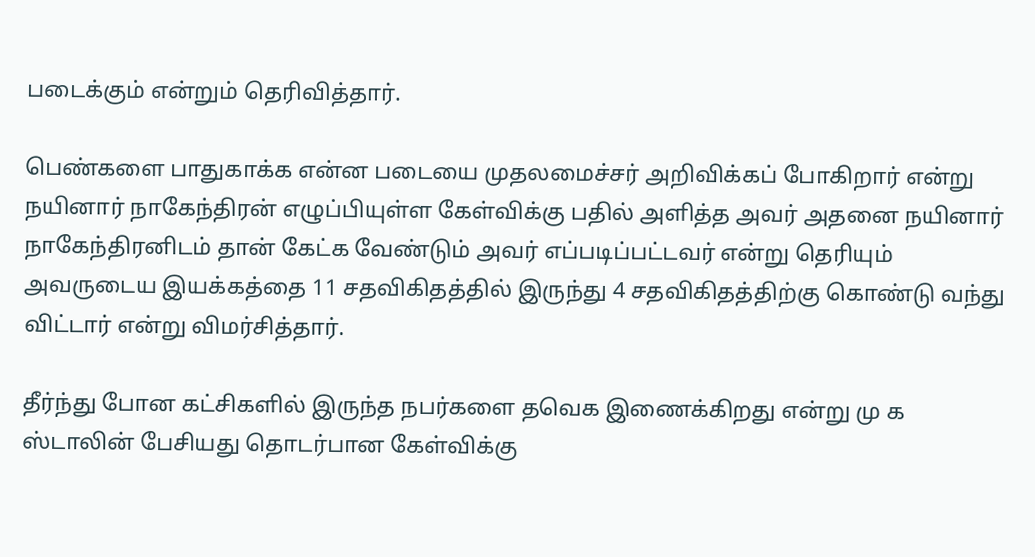படைக்கும் என்றும் தெரிவித்தார்.

பெண்களை பாதுகாக்க என்ன படையை முதலமைச்சர் அறிவிக்கப் போகிறார் என்று நயினார் நாகேந்திரன் எழுப்பியுள்ள கேள்விக்கு பதில் அளித்த அவர் அதனை நயினார் நாகேந்திரனிடம் தான் கேட்க வேண்டும் அவர் எப்படிப்பட்டவர் என்று தெரியும் அவருடைய இயக்கத்தை 11 சதவிகிதத்தில் இருந்து 4 சதவிகிதத்திற்கு கொண்டு வந்து விட்டார் என்று விமர்சித்தார்.

தீர்ந்து போன கட்சிகளில் இருந்த நபர்களை தவெக இணைக்கிறது என்று மு க ஸ்டாலின் பேசியது தொடர்பான கேள்விக்கு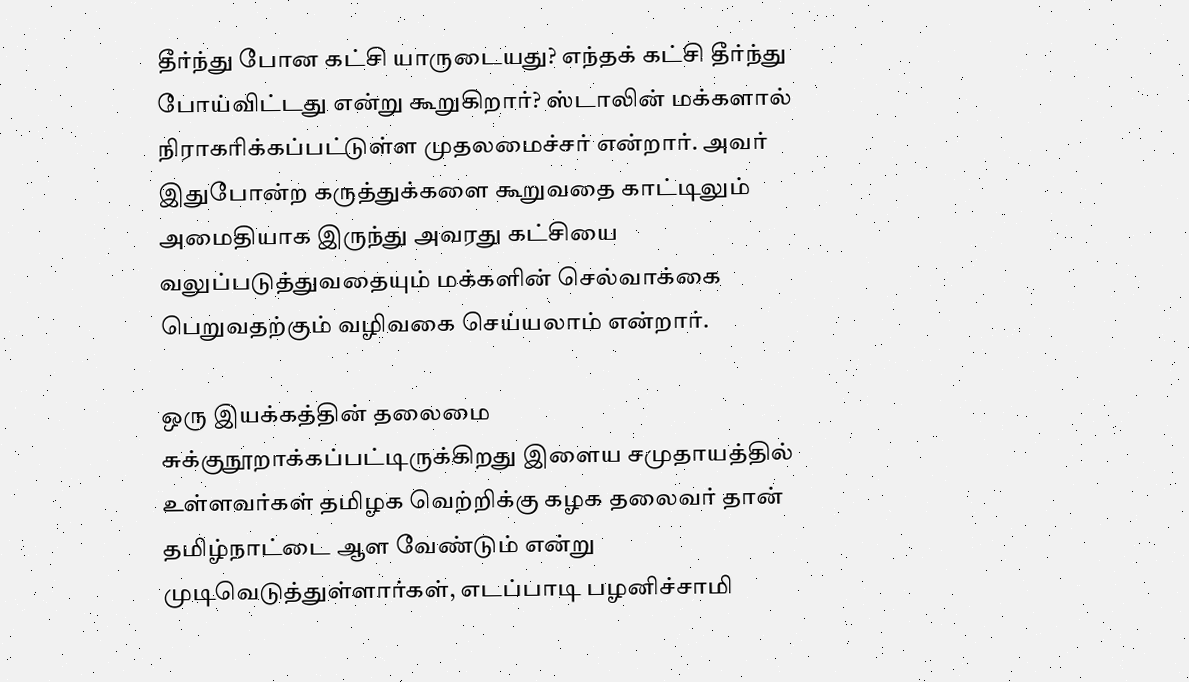தீர்ந்து போன கட்சி யாருடையது? எந்தக் கட்சி தீர்ந்து போய்விட்டது என்று கூறுகிறார்? ஸ்டாலின் மக்களால் நிராகரிக்கப்பட்டுள்ள முதலமைச்சர் என்றார். அவர் இதுபோன்ற கருத்துக்களை கூறுவதை காட்டிலும் அமைதியாக இருந்து அவரது கட்சியை வலுப்படுத்துவதையும் மக்களின் செல்வாக்கை பெறுவதற்கும் வழிவகை செய்யலாம் என்றார்.

ஒரு இயக்கத்தின் தலைமை சுக்குநூறாக்கப்பட்டிருக்கிறது இளைய சமுதாயத்தில் உள்ளவர்கள் தமிழக வெற்றிக்கு கழக தலைவர் தான் தமிழ்நாட்டை ஆள வேண்டும் என்று முடிவெடுத்துள்ளார்கள், எடப்பாடி பழனிச்சாமி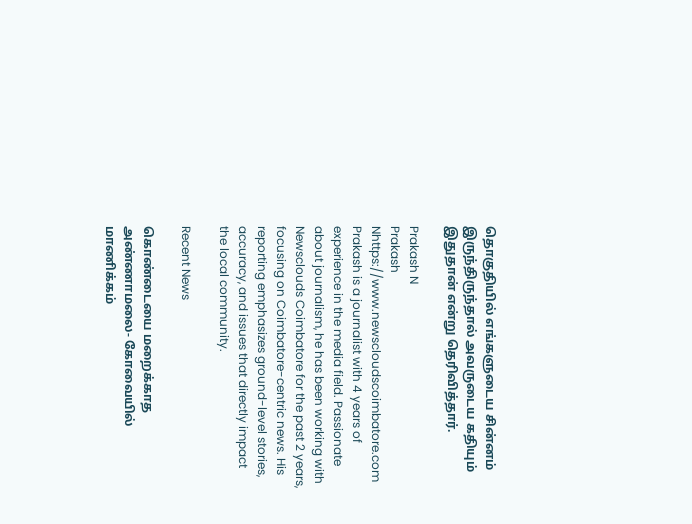தொகுதியில் எங்களுடைய சின்னம் இருந்திருந்தால் அவருடைய கதியும் இதுதான் என்று தெரிவித்தார்.

Prakash N
Prakash Nhttps://www.newscloudscoimbatore.com
Prakash is a journalist with 4 years of experience in the media field. Passionate about journalism, he has been working with Newsclouds Coimbatore for the past 2 years, focusing on Coimbatore-centric news. His reporting emphasizes ground-level stories, accuracy, and issues that directly impact the local community.

Recent News

கொண்டையை மறைக்காத அண்ணாமலை- கோவையில் மாணிக்கம்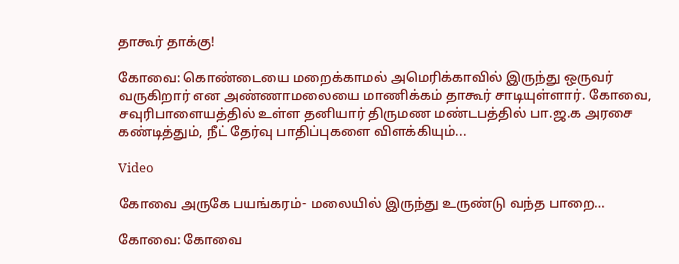தாகூர் தாக்கு!

கோவை: கொண்டையை மறைக்காமல் அமெரிக்காவில் இருந்து ஒருவர் வருகிறார் என அண்ணாமலையை மாணிக்கம் தாகூர் சாடியுள்ளார். கோவை, சவுரிபாளையத்தில் உள்ள தனியார் திருமண மண்டபத்தில் பா.ஜ.க அரசை கண்டித்தும், நீட் தேர்வு பாதிப்புகளை விளக்கியும்...

Video

கோவை அருகே பயங்கரம்- மலையில் இருந்து உருண்டு வந்த பாறை…

கோவை: கோவை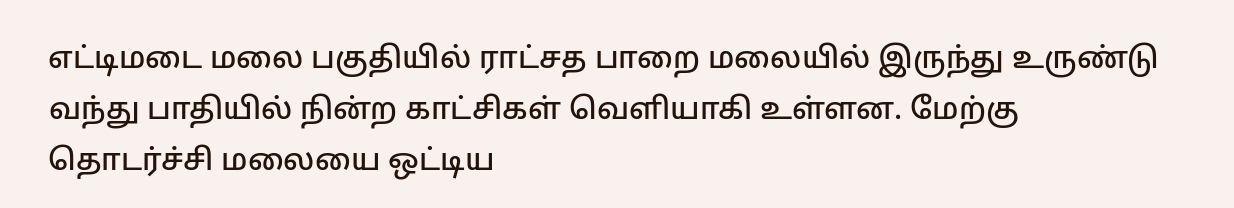எட்டிமடை மலை பகுதியில் ராட்சத பாறை மலையில் இருந்து உருண்டு வந்து பாதியில் நின்ற காட்சிகள் வெளியாகி உள்ளன. மேற்கு தொடர்ச்சி மலையை ஒட்டிய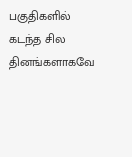பகுதிகளில் கடந்த சில தினங்களாகவே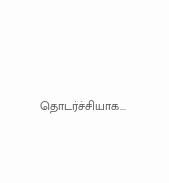தொடர்ச்சியாக...